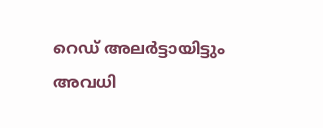റെഡ് അല‍ർട്ടായിട്ടും അവധി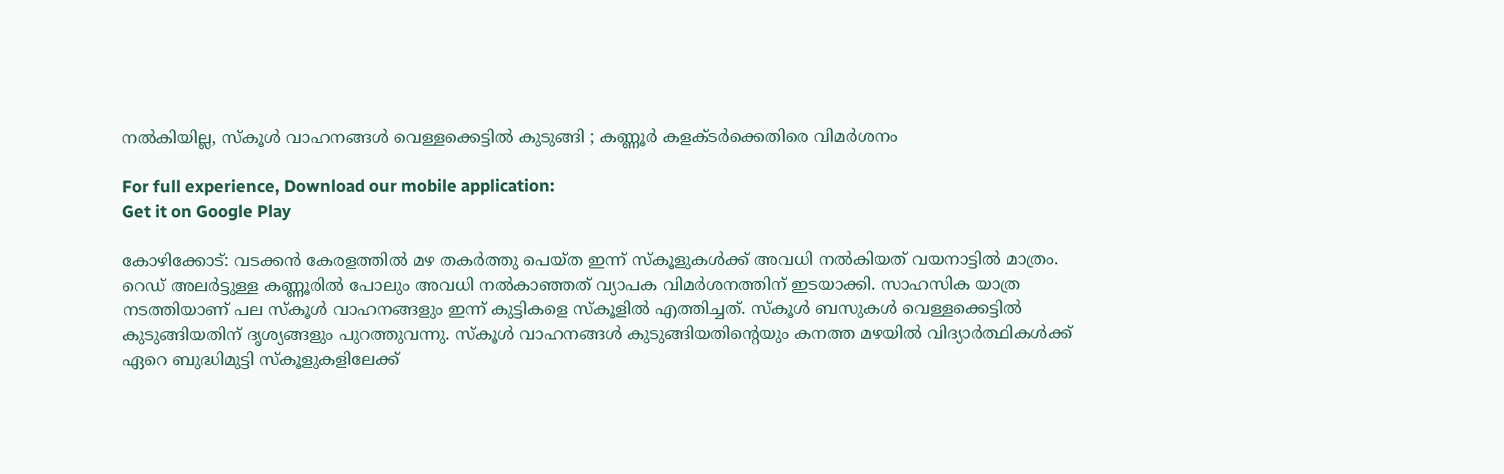നൽകിയില്ല, സ്കൂൾ വാഹനങ്ങൾ വെള്ളക്കെട്ടിൽ കുടുങ്ങി ; കണ്ണൂ‍ർ കളക്ട‍ർക്കെതിരെ വിമർശനം

For full experience, Download our mobile application:
Get it on Google Play

കോഴിക്കോട്: വടക്കൻ കേരളത്തിൽ മഴ തകർത്തു പെയ്ത ഇന്ന് സ്കൂളുകൾക്ക് അവധി നൽകിയത് വയനാട്ടിൽ മാത്രം. റെഡ് അലർട്ടുള്ള കണ്ണൂരിൽ പോലും അവധി നൽകാഞ്ഞത് വ്യാപക വിമർശനത്തിന് ഇടയാക്കി. സാഹസിക യാത്ര നടത്തിയാണ് പല സ്കൂൾ വാഹനങ്ങളും ഇന്ന് കുട്ടികളെ സ്കൂളിൽ എത്തിച്ചത്. സ്കൂൾ ബസുകൾ വെള്ളക്കെട്ടിൽ കുടുങ്ങിയതിന് ദൃശ്യങ്ങളും പുറത്തുവന്നു. സ്കൂള്‍ വാഹനങ്ങള്‍ കുടുങ്ങിയതിന്‍റെയും കനത്ത മഴയില്‍ വിദ്യാര്‍ത്ഥികള്‍ക്ക് ഏറെ ബുദ്ധിമുട്ടി സ്കൂളുകളിലേക്ക്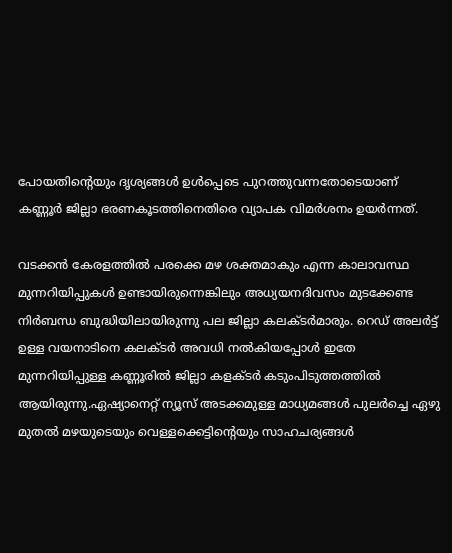പോയതിന്‍റെയും ദൃശ്യങ്ങള്‍ ഉള്‍പ്പെടെ പുറത്തുവന്നതോടെയാണ് കണ്ണൂര്‍ ജില്ലാ ഭരണകൂടത്തിനെതിരെ വ്യാപക വിമര്‍ശനം ഉയര്‍ന്നത്.

വടക്കൻ കേരളത്തിൽ പരക്കെ മഴ ശക്തമാകും എന്ന കാലാവസ്ഥ മുന്നറിയിപ്പുകൾ ഉണ്ടായിരുന്നെങ്കിലും അധ്യയനദിവസം മുടക്കേണ്ട നിർബന്ധ ബുദ്ധിയിലായിരുന്നു പല ജില്ലാ കലക്ടർമാരും. റെഡ് അലർട്ട് ഉള്ള വയനാടിനെ കലക്ടർ അവധി നൽകിയപ്പോൾ ഇതേ മുന്നറിയിപ്പുള്ള കണ്ണൂരിൽ ജില്ലാ കളക്ടർ കടുംപിടുത്തത്തിൽ ആയിരുന്നു.ഏഷ്യാനെറ്റ് ന്യൂസ് അടക്കമുള്ള മാധ്യമങ്ങൾ പുലർച്ചെ ഏഴു മുതൽ മഴയുടെയും വെള്ളക്കെട്ടിന്റെയും സാഹചര്യങ്ങൾ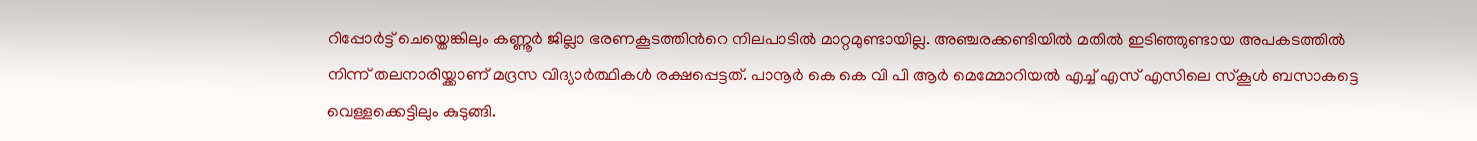റിപ്പോർട്ട് ചെയ്തെങ്കിലും കണ്ണൂർ ജില്ലാ ഭരണകൂടത്തിന്‍റെ നിലപാടിൽ മാറ്റമുണ്ടായില്ല. അഞ്ചരക്കണ്ടിയിൽ മതിൽ ഇടിഞ്ഞുണ്ടായ അപകടത്തിൽ നിന്ന് തലനാരിയ്ക്കാണ് മദ്രസ വിദ്യാര്‍ത്ഥികള്‍ രക്ഷപ്പെട്ടത്. പാനൂർ കെ കെ വി പി ആർ മെമ്മോറിയൽ എച്ച് എസ് എസിലെ സ്കൂൾ ബസാകട്ടെ വെള്ളക്കെട്ടിലും കുടുങ്ങി.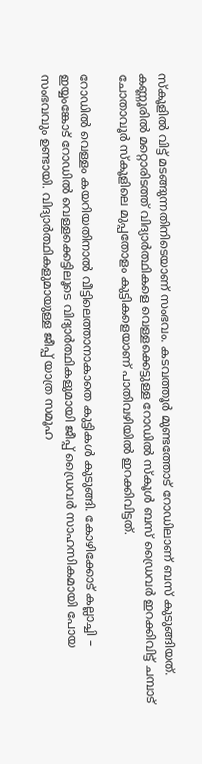സ്കൂളിൽ വിട്ട് മടങ്ങുന്നതിനിടെയാണ് സംഭവം. കടവത്തൂർ മുണ്ടത്തോട് റോഡിലാണ് ബസ് കുടുങ്ങിയത്. കണ്ണൂരിൽ മറ്റൊരിടത്ത് വിദ്യാർത്ഥികളെ വെള്ളക്കെട്ടുള്ള റോഡിൽ സ്കൂൾ ബസ് ഡ്രൈവർ ഇറക്കിവിട്ട് ചമ്പാട് ചോതാവൂർ സ്കൂളിലെ മുപ്പതോളം കുട്ടികളെയാണ് പാതിവഴിയിൽ ഇറക്കിവിട്ടത്.

റോഡിൽ വെള്ളം കയറിയതിനാൽ വീട്ടിലെത്താനാകാതെ കുട്ടികൾ കുടുങ്ങി. കോഴിക്കോട് കല്ലാച്ചി – ഇയ്യംങ്കോട് റോഡിൽ വെള്ളക്കെട്ടിലൂടെ വിദ്യാർത്ഥികളുമായി ജീപ്പ് ഡ്രൈവര്‍ സാഹസികമായി പോയ സംഭവവും ഉണ്ടായി. വിദ്യാർത്ഥികളുമായുള്ള ജീപ്പ് യാത്ര സമൂഹ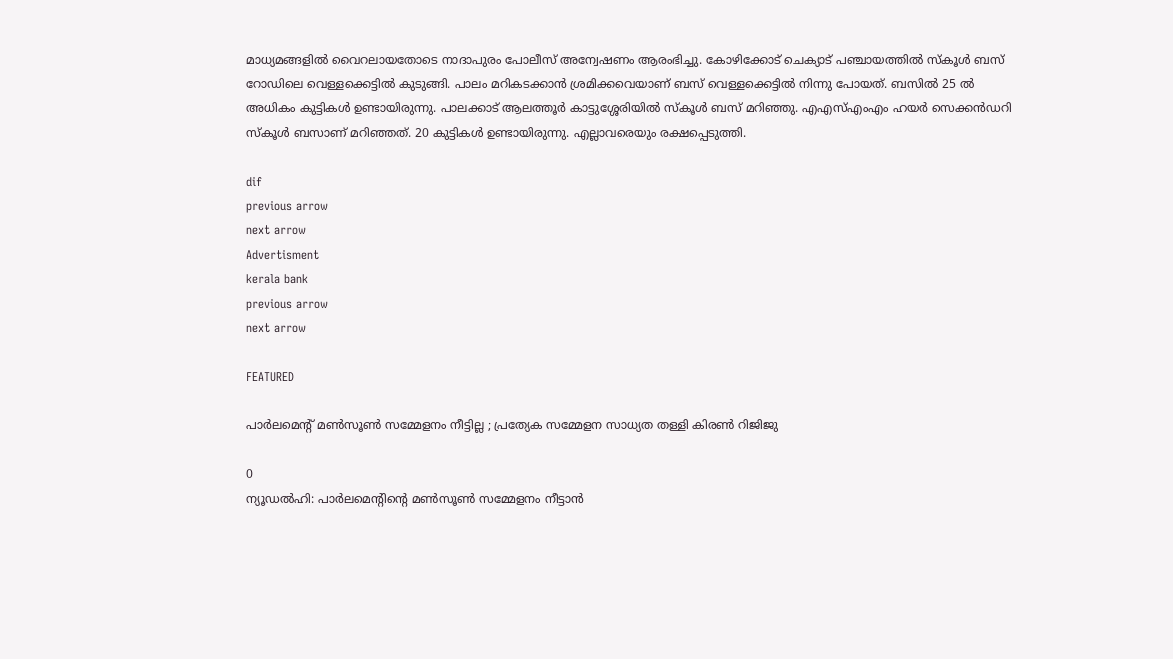മാധ്യമങ്ങളിൽ വൈറലായതോടെ നാദാപുരം പോലീസ് അന്വേഷണം ആരംഭിച്ചു. കോഴിക്കോട് ചെക്യാട് പഞ്ചായത്തിൽ സ്കൂൾ ബസ് റോഡിലെ വെള്ളക്കെട്ടിൽ കുടുങ്ങി. പാലം മറികടക്കാൻ ശ്രമിക്കവെയാണ് ബസ് വെള്ളക്കെട്ടിൽ നിന്നു പോയത്. ബസിൽ 25 ൽ അധികം കുട്ടികൾ ഉണ്ടായിരുന്നു. പാലക്കാട് ആലത്തൂർ കാട്ടുശ്ശേരിയിൽ സ്കൂൾ ബസ് മറിഞ്ഞു. എഎസ്എംഎം ഹയര്‍ സെക്കന്‍ഡറി സ്കൂള്‍ ബസാണ് മറിഞ്ഞത്. 20 കുട്ടികൾ ഉണ്ടായിരുന്നു. എല്ലാവരെയും രക്ഷപ്പെടുത്തി.

dif
previous arrow
next arrow
Advertisment
kerala bank
previous arrow
next arrow

FEATURED

പാർലമെന്റ് മൺസൂൺ സമ്മേളനം നീട്ടില്ല ; പ്രത്യേക സമ്മേളന സാധ്യത തള്ളി കിരൺ റിജിജു

0
ന്യൂഡൽഹി: പാർലമെന്റിന്റെ മൺസൂൺ സമ്മേളനം നീട്ടാൻ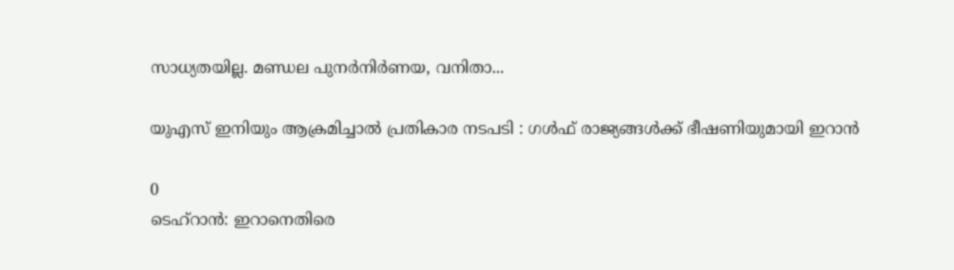സാധ്യതയില്ല. മണ്ഡല പുനർനിർണയ, വനിതാ...

യുഎസ് ഇനിയും ആക്രമിച്ചാൽ പ്രതികാര നടപടി : ഗൾഫ് രാജ്യങ്ങൾക്ക് ഭീഷണിയുമായി ഇറാൻ

0
ടെഹ്റാൻ: ഇറാനെതിരെ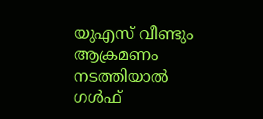യുഎസ് വീണ്ടും ആക്രമണം നടത്തിയാൽ ഗൾഫ്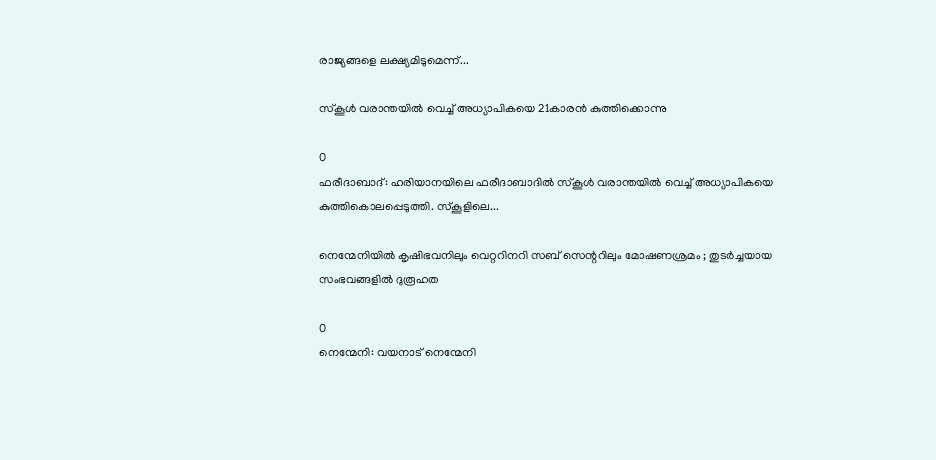രാജ്യങ്ങളെ ലക്ഷ്യമിടുമെന്ന്...

സ്കൂൾ വരാന്തയിൽ വെച്ച് അധ്യാപികയെ 21കാരൻ കുത്തിക്കൊന്നു

0
ഫരീദാബാദ്: ഹരിയാനയിലെ ഫരീദാബാദിൽ സ്കൂൾ വരാന്തയിൽ വെച്ച് അധ്യാപികയെ കുത്തികൊലപ്പെടുത്തി. സ്കൂളിലെ...

നെന്മേനിയിൽ കൃഷിഭവനിലും വെറ്ററിനറി സബ് സെന്ററിലും മോഷണശ്രമം ; തുടർച്ചയായ സംഭവങ്ങളിൽ ദുരൂഹത

0
നെന്മേനി: വയനാട് നെന്മേനി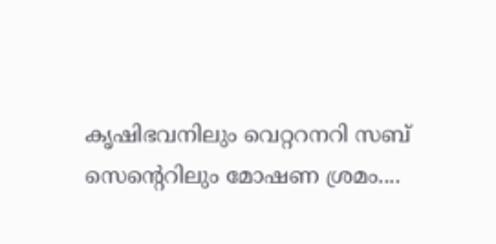കൃഷിഭവനിലും വെറ്ററനറി സബ് സെന്‍റെറിലും മോഷണ ശ്രമം....